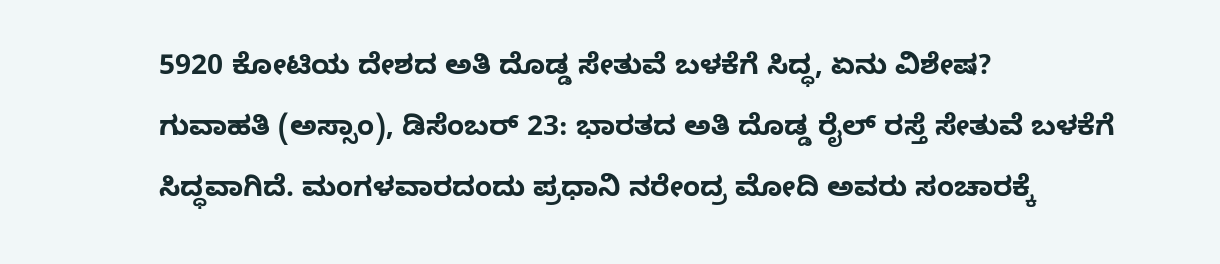5920 ಕೋಟಿಯ ದೇಶದ ಅತಿ ದೊಡ್ಡ ಸೇತುವೆ ಬಳಕೆಗೆ ಸಿದ್ಧ, ಏನು ವಿಶೇಷ?
ಗುವಾಹತಿ (ಅಸ್ಸಾಂ), ಡಿಸೆಂಬರ್ 23: ಭಾರತದ ಅತಿ ದೊಡ್ಡ ರೈಲ್ ರಸ್ತೆ ಸೇತುವೆ ಬಳಕೆಗೆ ಸಿದ್ಧವಾಗಿದೆ. ಮಂಗಳವಾರದಂದು ಪ್ರಧಾನಿ ನರೇಂದ್ರ ಮೋದಿ ಅವರು ಸಂಚಾರಕ್ಕೆ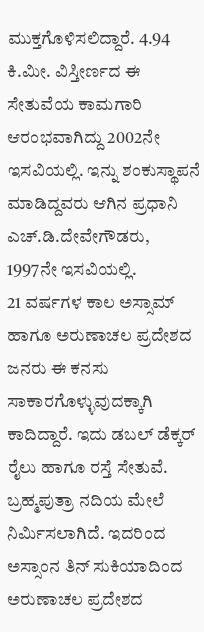ಮುಕ್ತಗೊಳಿಸಲಿದ್ದಾರೆ. 4.94 ಕಿ.ಮೀ. ವಿಸ್ತೀರ್ಣದ ಈ ಸೇತುವೆಯ ಕಾಮಗಾರಿ ಆರಂಭವಾಗಿದ್ದು 2002ನೇ ಇಸವಿಯಲ್ಲಿ. ಇನ್ನು ಶಂಕುಸ್ಥಾಪನೆ ಮಾಡಿದ್ದವರು ಆಗಿನ ಪ್ರಧಾನಿ ಎಚ್.ಡಿ.ದೇವೇಗೌಡರು, 1997ನೇ ಇಸವಿಯಲ್ಲಿ.
21 ವರ್ಷಗಳ ಕಾಲ ಅಸ್ಸಾಮ್ ಹಾಗೂ ಅರುಣಾಚಲ ಪ್ರದೇಶದ ಜನರು ಈ ಕನಸು ಸಾಕಾರಗೊಳ್ಳುವುದಕ್ಕಾಗಿ ಕಾದಿದ್ದಾರೆ. ಇದು ಡಬಲ್ ಡೆಕ್ಕರ್ ರೈಲು ಹಾಗೂ ರಸ್ತೆ ಸೇತುವೆ. ಬ್ರಹ್ಮಪುತ್ರಾ ನದಿಯ ಮೇಲೆ ನಿರ್ಮಿಸಲಾಗಿದೆ. ಇದರಿಂದ ಅಸ್ಸಾಂನ ತಿನ್ ಸುಕಿಯಾದಿಂದ ಅರುಣಾಚಲ ಪ್ರದೇಶದ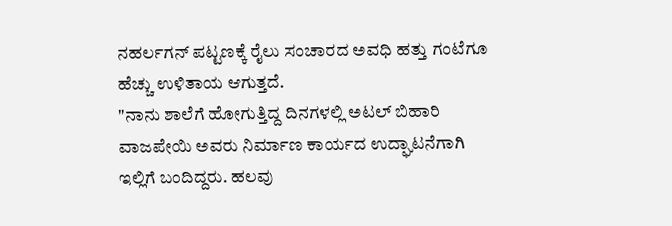ನಹರ್ಲಗನ್ ಪಟ್ಟಣಕ್ಕೆ ರೈಲು ಸಂಚಾರದ ಅವಧಿ ಹತ್ತು ಗಂಟೆಗೂ ಹೆಚ್ಚು ಉಳಿತಾಯ ಆಗುತ್ತದೆ.
"ನಾನು ಶಾಲೆಗೆ ಹೋಗುತ್ತಿದ್ದ ದಿನಗಳಲ್ಲಿ ಅಟಲ್ ಬಿಹಾರಿ ವಾಜಪೇಯಿ ಅವರು ನಿರ್ಮಾಣ ಕಾರ್ಯದ ಉದ್ಘಾಟನೆಗಾಗಿ ಇಲ್ಲಿಗೆ ಬಂದಿದ್ದರು. ಹಲವು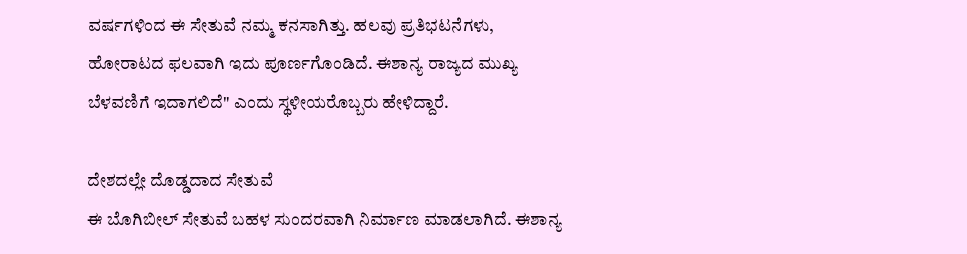ವರ್ಷಗಳಿಂದ ಈ ಸೇತುವೆ ನಮ್ಮ ಕನಸಾಗಿತ್ತು. ಹಲವು ಪ್ರತಿಭಟನೆಗಳು, ಹೋರಾಟದ ಫಲವಾಗಿ ಇದು ಪೂರ್ಣಗೊಂಡಿದೆ. ಈಶಾನ್ಯ ರಾಜ್ಯದ ಮುಖ್ಯ ಬೆಳವಣಿಗೆ ಇದಾಗಲಿದೆ" ಎಂದು ಸ್ಥಳೀಯರೊಬ್ಬರು ಹೇಳಿದ್ದಾರೆ.

ದೇಶದಲ್ಲೇ ದೊಡ್ಡದಾದ ಸೇತುವೆ
ಈ ಬೊಗಿಬೀಲ್ ಸೇತುವೆ ಬಹಳ ಸುಂದರವಾಗಿ ನಿರ್ಮಾಣ ಮಾಡಲಾಗಿದೆ. ಈಶಾನ್ಯ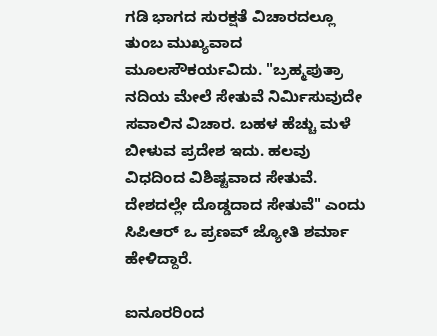ಗಡಿ ಭಾಗದ ಸುರಕ್ಷತೆ ವಿಚಾರದಲ್ಲೂ ತುಂಬ ಮುಖ್ಯವಾದ ಮೂಲಸೌಕರ್ಯವಿದು. "ಬ್ರಹ್ಮಪುತ್ರಾ ನದಿಯ ಮೇಲೆ ಸೇತುವೆ ನಿರ್ಮಿಸುವುದೇ ಸವಾಲಿನ ವಿಚಾರ. ಬಹಳ ಹೆಚ್ಚು ಮಳೆ ಬೀಳುವ ಪ್ರದೇಶ ಇದು. ಹಲವು ವಿಧದಿಂದ ವಿಶಿಷ್ಟವಾದ ಸೇತುವೆ. ದೇಶದಲ್ಲೇ ದೊಡ್ಡದಾದ ಸೇತುವೆ" ಎಂದು ಸಿಪಿಆರ್ ಒ ಪ್ರಣವ್ ಜ್ಯೋತಿ ಶರ್ಮಾ ಹೇಳಿದ್ದಾರೆ.

ಐನೂರರಿಂದ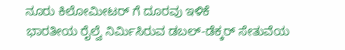ನೂರು ಕಿಲೋಮೀಟರ್ ಗೆ ದೂರವು ಇಳಿಕೆ
ಭಾರತೀಯ ರೈಲ್ವೆ ನಿರ್ಮಿಸಿರುವ ಡಬಲ್-ಡೆಕ್ಕರ್ ಸೇತುವೆಯ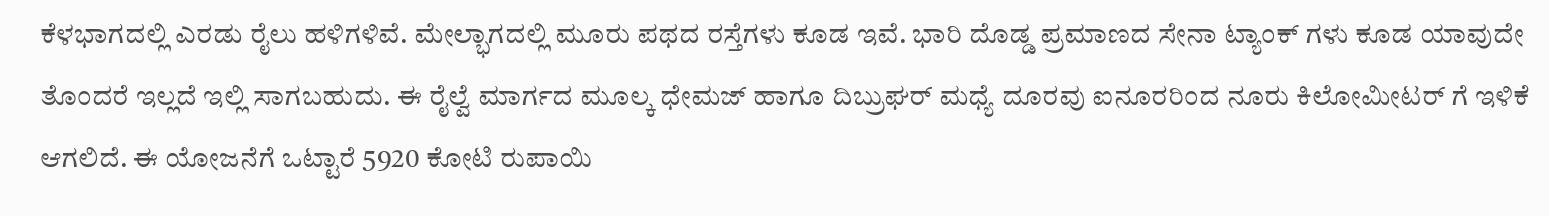ಕೆಳಭಾಗದಲ್ಲಿ ಎರಡು ರೈಲು ಹಳಿಗಳಿವೆ. ಮೇಲ್ಭಾಗದಲ್ಲಿ ಮೂರು ಪಥದ ರಸ್ತೆಗಳು ಕೂಡ ಇವೆ. ಭಾರಿ ದೊಡ್ಡ ಪ್ರಮಾಣದ ಸೇನಾ ಟ್ಯಾಂಕ್ ಗಳು ಕೂಡ ಯಾವುದೇ ತೊಂದರೆ ಇಲ್ಲದೆ ಇಲ್ಲಿ ಸಾಗಬಹುದು. ಈ ರೈಲ್ವೆ ಮಾರ್ಗದ ಮೂಲ್ಕ ಧೇಮಜ್ ಹಾಗೂ ದಿಬ್ರುಘರ್ ಮಧ್ಯೆ ದೂರವು ಐನೂರರಿಂದ ನೂರು ಕಿಲೋಮೀಟರ್ ಗೆ ಇಳಿಕೆ ಆಗಲಿದೆ. ಈ ಯೋಜನೆಗೆ ಒಟ್ಟಾರೆ 5920 ಕೋಟಿ ರುಪಾಯಿ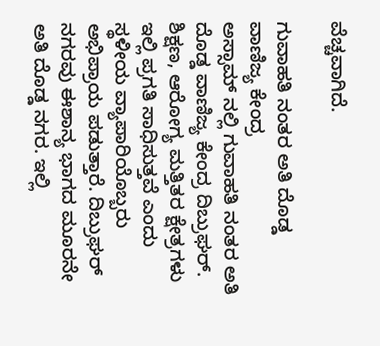ವೆಚ್ಚವಾಗಿದೆ.

ಗುವಾಹತಿ ನಂತರ ಅತಿ ದೊಡ್ಡ ವಾಣಿಜ್ಯ ಕೇಂದ್ರ
ಅಸ್ಸಾಮ್ ನಲ್ಲಿ ಗುವಾಹತಿ ನಂತರ ಅತಿ ದೊಡ್ಡ ವಾಣಿಜ್ಯ ಕೇಂದ್ರ ದಿಬ್ರುಘರ್. ಶಿಕ್ಷಣ, ಆರೋಗ್ಯ ಮತ್ತಿತರ ಕ್ಷೇತ್ರಗಳು ಇಲ್ಲಿ ಪ್ರಗತಿ ಸಾಧಿಸುತ್ತವೆ ಎಂದು ಸ್ಥಳೀಯ ವ್ಯಾಪಾರಿಯೊಬ್ಬರು ಅಭಿಪ್ರಾಯ ಪಡುತ್ತಾರೆ. ದಿಬ್ರುಘರ್ ನಗರವು ಈಶಾನ್ಯ ಭಾಗದ ಮೂರನೇ ಅತಿ ದೊಡ್ಡ ನಗರ. ಇಲ್ಲಿ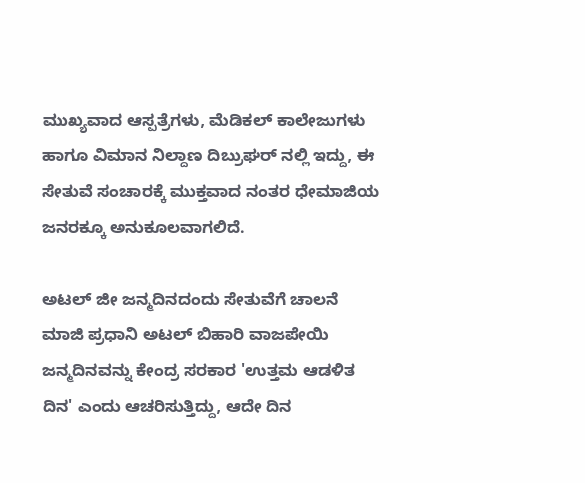ಮುಖ್ಯವಾದ ಆಸ್ಪತ್ರೆಗಳು, ಮೆಡಿಕಲ್ ಕಾಲೇಜುಗಳು ಹಾಗೂ ವಿಮಾನ ನಿಲ್ದಾಣ ದಿಬ್ರುಘರ್ ನಲ್ಲಿ ಇದ್ದು, ಈ ಸೇತುವೆ ಸಂಚಾರಕ್ಕೆ ಮುಕ್ತವಾದ ನಂತರ ಧೇಮಾಜಿಯ ಜನರಕ್ಕೂ ಅನುಕೂಲವಾಗಲಿದೆ.

ಅಟಲ್ ಜೀ ಜನ್ಮದಿನದಂದು ಸೇತುವೆಗೆ ಚಾಲನೆ
ಮಾಜಿ ಪ್ರಧಾನಿ ಅಟಲ್ ಬಿಹಾರಿ ವಾಜಪೇಯಿ ಜನ್ಮದಿನವನ್ನು ಕೇಂದ್ರ ಸರಕಾರ 'ಉತ್ತಮ ಆಡಳಿತ ದಿನ' ಎಂದು ಆಚರಿಸುತ್ತಿದ್ದು, ಆದೇ ದಿನ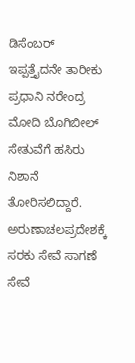ಡಿಸೆಂಬರ್ ಇಪ್ಪತ್ತೈದನೇ ತಾರೀಕು ಪ್ರಧಾನಿ ನರೇಂದ್ರ ಮೋದಿ ಬೊಗಿಬೀಲ್ ಸೇತುವೆಗೆ ಹಸಿರು ನಿಶಾನೆ ತೋರಿಸಲಿದ್ದಾರೆ. ಅರುಣಾಚಲಪ್ರದೇಶಕ್ಕೆ ಸರಕು ಸೇವೆ ಸಾಗಣೆ ಸೇವೆ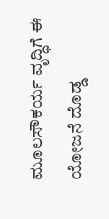ಮೂಲಸೌಕರ್ಯ ವೃದ್ಧಿಗೆ ಈ ಯೋಜನೆ ದೊಡ್ಡ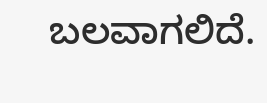ಬಲವಾಗಲಿದೆ.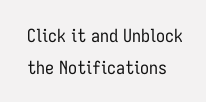Click it and Unblock the Notifications